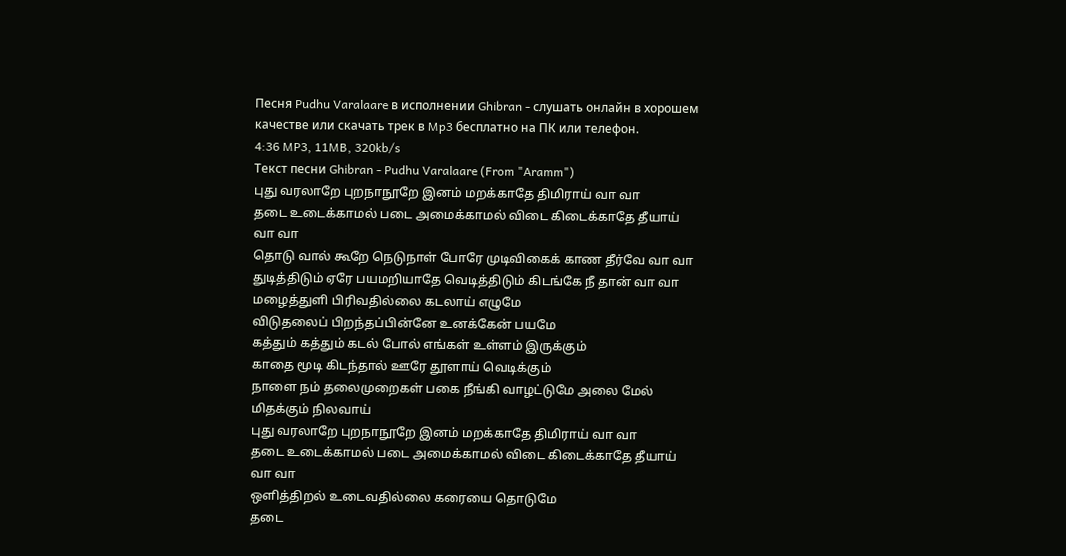Песня Pudhu Varalaare в исполнении Ghibran - слушать онлайн в хорошем качестве или скачать трек в Mp3 бесплатно на ПК или телефон.
4:36 MP3, 11MB, 320kb/s
Текст песни Ghibran - Pudhu Varalaare (From "Aramm")
புது வரலாறே புறநாநூறே இனம் மறக்காதே திமிராய் வா வா
தடை உடைக்காமல் படை அமைக்காமல் விடை கிடைக்காதே தீயாய் வா வா
தொடு வால் கூறே நெடுநாள் போரே முடிவிகைக் காண தீர்வே வா வா
துடித்திடும் ஏரே பயமறியாதே வெடித்திடும் கிடங்கே நீ தான் வா வா
மழைத்துளி பிரிவதில்லை கடலாய் எழுமே
விடுதலைப் பிறந்தப்பின்னே உனக்கேன் பயமே
கத்தும் கத்தும் கடல் போல் எங்கள் உள்ளம் இருக்கும்
காதை மூடி கிடந்தால் ஊரே தூளாய் வெடிக்கும்
நாளை நம் தலைமுறைகள் பகை நீங்கி வாழட்டுமே அலை மேல் மிதக்கும் நிலவாய்
புது வரலாறே புறநாநூறே இனம் மறக்காதே திமிராய் வா வா
தடை உடைக்காமல் படை அமைக்காமல் விடை கிடைக்காதே தீயாய் வா வா
ஒளித்திறல் உடைவதில்லை கரையை தொடுமே
தடை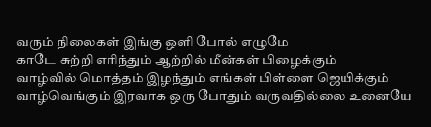வரும் நிலைகள் இங்கு ஒளி போல் எழுமே
காடே சுற்றி எரிந்தும் ஆற்றில் மீன்கள் பிழைக்கும்
வாழ்வில் மொத்தம் இழந்தும் எங்கள் பிள்ளை ஜெயிக்கும்
வாழ்வெங்கும் இரவாக ஒரு போதும் வருவதில்லை உனையே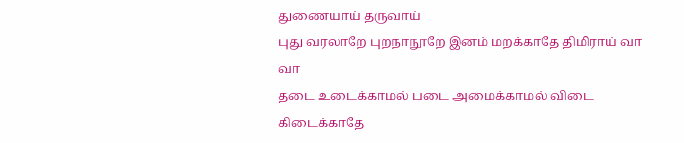துணையாய் தருவாய்
புது வரலாறே புறநாநூறே இனம் மறக்காதே திமிராய் வா வா
தடை உடைக்காமல் படை அமைக்காமல் விடை கிடைக்காதே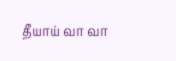தீயாய் வா வா